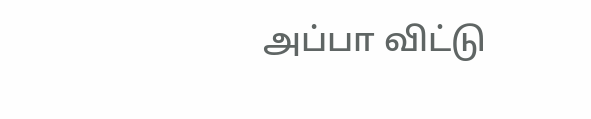அப்பா விட்டு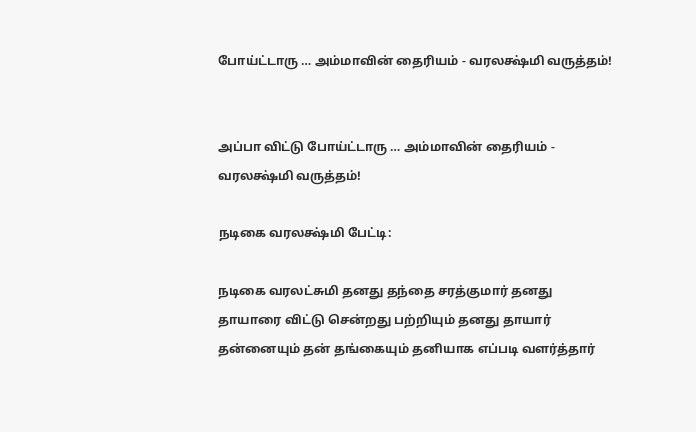போய்ட்டாரு … அம்மாவின் தைரியம் - வரலக்ஷ்மி வருத்தம்!


அப்பா விட்டு போய்ட்டாரு … அம்மாவின் தைரியம் - வரலக்ஷ்மி வருத்தம்!

நடிகை வரலக்ஷ்மி பேட்டி:

நடிகை வரலட்சுமி தனது தந்தை சரத்குமார் தனது தாயாரை விட்டு சென்றது பற்றியும் தனது தாயார் தன்னையும் தன் தங்கையும் தனியாக எப்படி வளர்த்தார்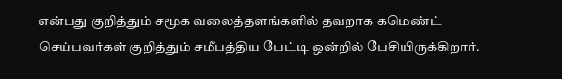என்பது குறித்தும் சமூக வலைத்தளங்களில் தவறாக கமெண்ட் செய்பவர்கள் குறித்தும் சமீபத்திய பேட்டி ஒன்றில் பேசியிருக்கிறார்.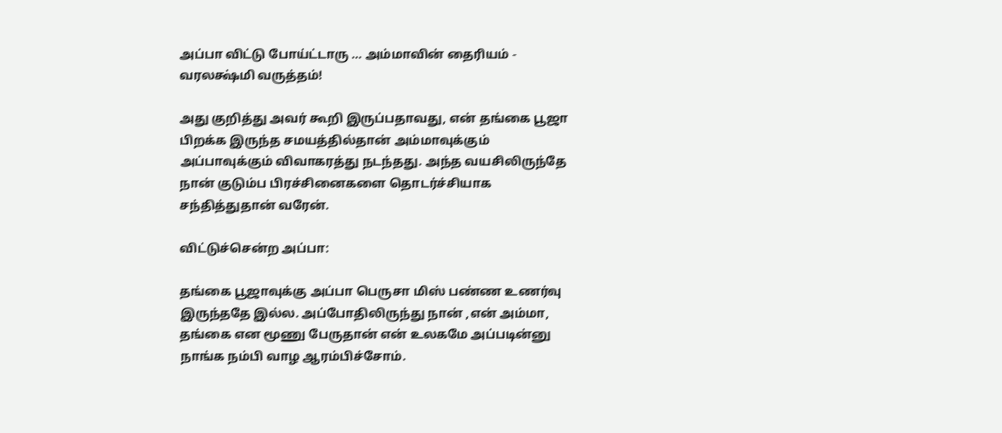அப்பா விட்டு போய்ட்டாரு … அம்மாவின் தைரியம் - வரலக்ஷ்மி வருத்தம்!

அது குறித்து அவர் கூறி இருப்பதாவது, என் தங்கை பூஜா பிறக்க இருந்த சமயத்தில்தான் அம்மாவுக்கும் அப்பாவுக்கும் விவாகரத்து நடந்தது. அந்த வயசிலிருந்தே நான் குடும்ப பிரச்சினைகளை தொடர்ச்சியாக சந்தித்துதான் வரேன்.

விட்டுச்சென்ற அப்பா:

தங்கை பூஜாவுக்கு அப்பா பெருசா மிஸ் பண்ண உணர்வு இருந்ததே இல்ல. அப்போதிலிருந்து நான் ,என் அம்மா, தங்கை என மூணு பேருதான் என் உலகமே அப்படின்னு நாங்க நம்பி வாழ ஆரம்பிச்சோம்.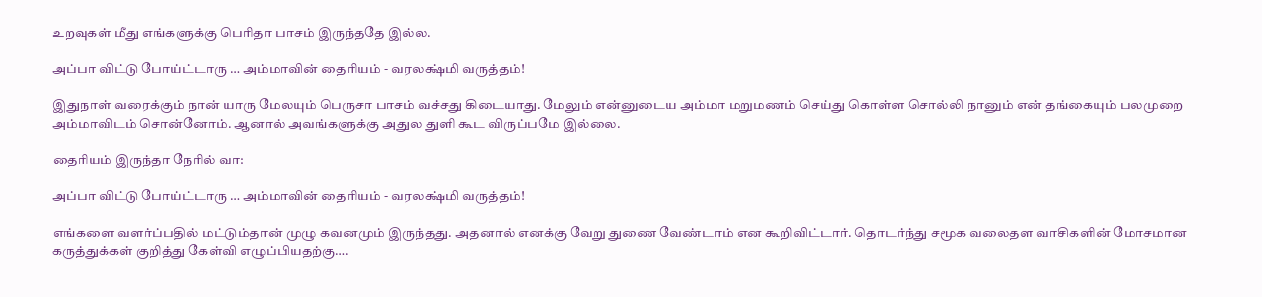உறவுகள் மீது எங்களுக்கு பெரிதா பாசம் இருந்ததே இல்ல.

அப்பா விட்டு போய்ட்டாரு … அம்மாவின் தைரியம் - வரலக்ஷ்மி வருத்தம்!

இதுநாள் வரைக்கும் நான் யாரு மேலயும் பெருசா பாசம் வச்சது கிடையாது. மேலும் என்னுடைய அம்மா மறுமணம் செய்து கொள்ள சொல்லி நானும் என் தங்கையும் பலமுறை அம்மாவிடம் சொன்னோம். ஆனால் அவங்களுக்கு அதுல துளி கூட விருப்பமே இல்லை.

தைரியம் இருந்தா நேரில் வா:

அப்பா விட்டு போய்ட்டாரு … அம்மாவின் தைரியம் - வரலக்ஷ்மி வருத்தம்!

எங்களை வளர்ப்பதில் மட்டும்தான் முழு கவனமும் இருந்தது. அதனால் எனக்கு வேறு துணை வேண்டாம் என கூறிவிட்டார். தொடர்ந்து சமூக வலைதள வாசிகளின் மோசமான கருத்துக்கள் குறித்து கேள்வி எழுப்பியதற்கு….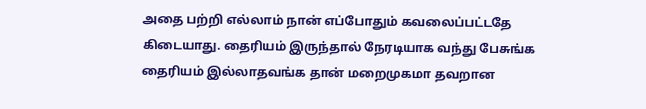அதை பற்றி எல்லாம் நான் எப்போதும் கவலைப்பட்டதே கிடையாது. தைரியம் இருந்தால் நேரடியாக வந்து பேசுங்க தைரியம் இல்லாதவங்க தான் மறைமுகமா தவறான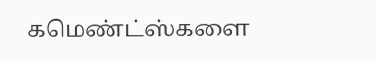கமெண்ட்ஸ்களை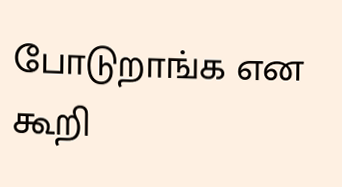போடுறாங்க என கூறி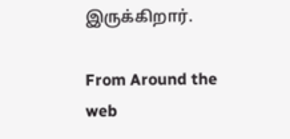இருக்கிறார்.

From Around the web